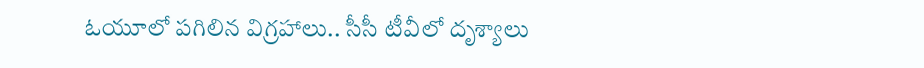ఓయూలో పగిలిన విగ్రహాలు.. సీసీ టీవీలో దృశ్యాలు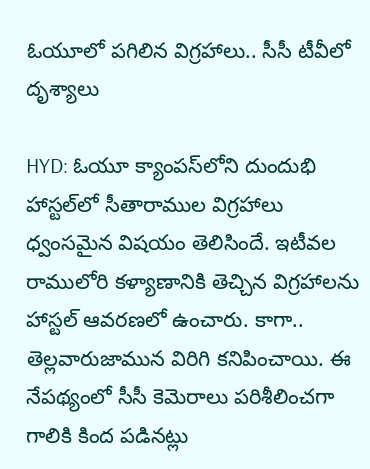ఓయూలో పగిలిన విగ్రహాలు.. సీసీ టీవీలో దృశ్యాలు

HYD: ఓయూ క్యాంపస్‌లోని దుందుభి హాస్టల్‌లో సీతారాముల విగ్రహాలు ధ్వంసమైన విషయం తెలిసిందే. ఇటీవల రాములోరి కళ్యాణానికి తెచ్చిన విగ్రహాలను హాస్టల్ ఆవరణలో ఉంచారు. కాగా.. తెల్లవారుజామున విరిగి కనిపించాయి. ఈ నేపథ్యంలో సీసీ కెమెరాలు పరిశీలించగా గాలికి కింద పడినట్లు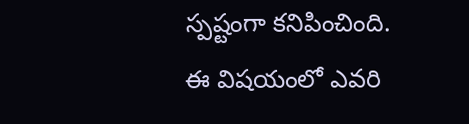స్పష్టంగా కనిపించింది. ఈ విషయంలో ఎవరి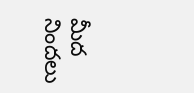మీద నిందలు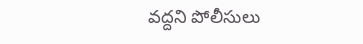వద్దని పోలీసులు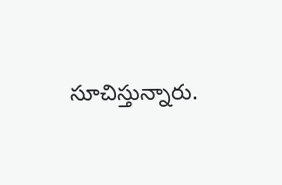సూచిస్తున్నారు.